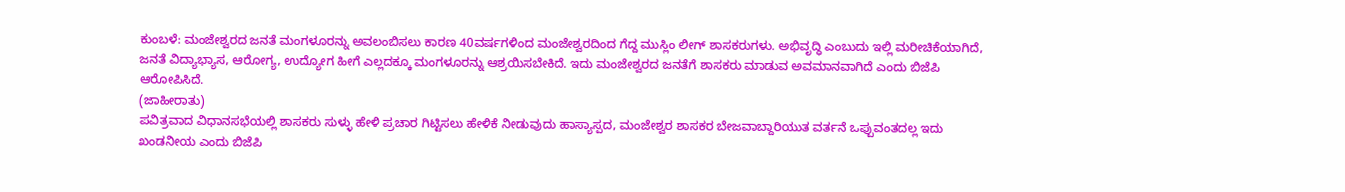ಕುಂಬಳೆ: ಮಂಜೇಶ್ವರದ ಜನತೆ ಮಂಗಳೂರನ್ನು ಅವಲಂಬಿಸಲು ಕಾರಣ 40ವರ್ಷಗಳಿಂದ ಮಂಜೇಶ್ವರದಿಂದ ಗೆದ್ದ ಮುಸ್ಲಿಂ ಲೀಗ್ ಶಾಸಕರುಗಳು. ಅಭಿವೃದ್ಧಿ ಎಂಬುದು ಇಲ್ಲಿ ಮರೀಚಿಕೆಯಾಗಿದೆ, ಜನತೆ ವಿದ್ಯಾಭ್ಯಾಸ, ಆರೋಗ್ಯ, ಉದ್ಯೋಗ ಹೀಗೆ ಎಲ್ಲದಕ್ಕೂ ಮಂಗಳೂರನ್ನು ಆಶ್ರಯಿಸಬೇಕಿದೆ. ಇದು ಮಂಜೇಶ್ವರದ ಜನತೆಗೆ ಶಾಸಕರು ಮಾಡುವ ಅವಮಾನವಾಗಿದೆ ಎಂದು ಬಿಜೆಪಿ ಆರೋಪಿಸಿದೆ.
(ಜಾಹೀರಾತು)
ಪವಿತ್ರವಾದ ವಿಧಾನಸಭೆಯಲ್ಲಿ ಶಾಸಕರು ಸುಳ್ಳು ಹೇಳಿ ಪ್ರಚಾರ ಗಿಟ್ಟಿಸಲು ಹೇಳಿಕೆ ನೀಡುವುದು ಹಾಸ್ಯಾಸ್ಪದ, ಮಂಜೇಶ್ವರ ಶಾಸಕರ ಬೇಜವಾಬ್ದಾರಿಯುತ ವರ್ತನೆ ಒಪ್ಪುವಂತದಲ್ಲ ಇದು ಖಂಡನೀಯ ಎಂದು ಬಿಜೆಪಿ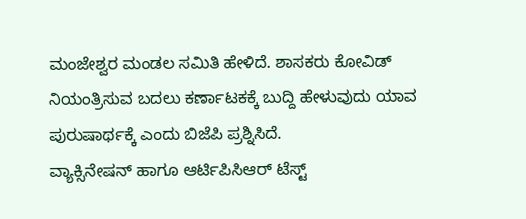ಮಂಜೇಶ್ವರ ಮಂಡಲ ಸಮಿತಿ ಹೇಳಿದೆ. ಶಾಸಕರು ಕೋವಿಡ್ ನಿಯಂತ್ರಿಸುವ ಬದಲು ಕರ್ಣಾಟಕಕ್ಕೆ ಬುದ್ದಿ ಹೇಳುವುದು ಯಾವ ಪುರುಷಾರ್ಥಕ್ಕೆ ಎಂದು ಬಿಜೆಪಿ ಪ್ರಶ್ನಿಸಿದೆ.
ವ್ಯಾಕ್ಸಿನೇಷನ್ ಹಾಗೂ ಆರ್ಟಿಪಿಸಿಆರ್ ಟೆಸ್ಟ್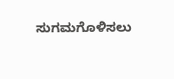ಸುಗಮಗೊಳಿಸಲು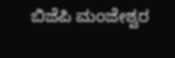ಬಿಜೆಪಿ ಮಂಜೇಶ್ವರ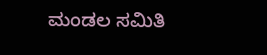ಮಂಡಲ ಸಮಿತಿ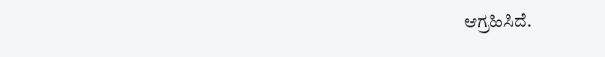ಆಗ್ರಹಿಸಿದೆ.